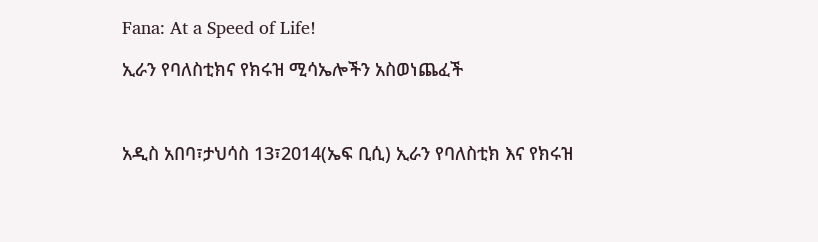Fana: At a Speed of Life!

ኢራን የባለስቲክና የክሩዝ ሚሳኤሎችን አስወነጨፈች



አዲስ አበባ፣ታህሳስ 13፣2014(ኤፍ ቢሲ) ኢራን የባለስቲክ እና የክሩዝ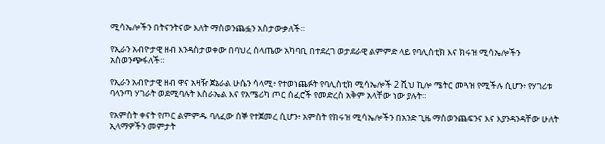ሚሳኤሎችን በትናንትናው እለት ማስወንጨፏን አስታውቃለች።

የኢራን አብዮታዊ ዘብ እንዳስታወቀው በባህረ ሰላጤው አካባቢ በተደረገ ወታደራዊ ልምምድ ላይ የባሊስቲክ እና ክሩዝ ሚሳኤሎችን አስወንጭፋለች።

የኢራን አብዮታዊ ዘብ ዋና አዛዥ ጀኔራል ሁሴን ሳላሚ፥ የተወነጨፉት የባሊስቲክ ሚሳኤሎች 2 ሺህ ኪሎ ሜትር መጓዝ የሚችሉ ሲሆን፥ የሃገሪቱ ባላንጣ ሃገራት ወደሚባሉት እስራኤል እና የአሜሪካ ጦር ሰፈሮች የመድረስ አቅም አላቸው ነው ያሉት።

የአምስት ቀናት የጦር ልምምዱ ባለፈው ሰኞ የተጀመረ ሲሆን፥ አምስት የክሩዝ ሚሳኤሎችን በአንድ ጊዜ ማስወንጨፍንና እና እያንዳንዳቸው ሁለት ኢላማዎችን መምታት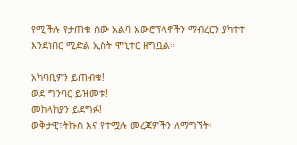የሚችሉ የታጠቁ ሰው አልባ አውሮፕላኖችን ማብረርን ያካተተ እንደነበር ሚድል ኢስት ሞኒተር ዘግቧል።

አካባቢዎን ይጠብቁ!
ወደ ግንባር ይዝመቱ!
መከላከያን ይደግፉ!
ወቅታዊ፣ትኩስ እና የተሟሉ መረጃዎችን ለማግኘት፡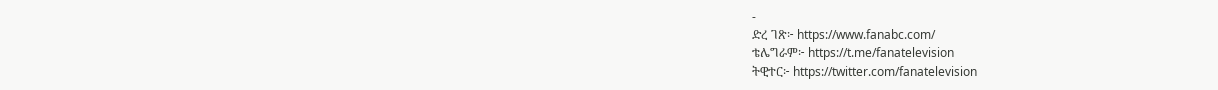-
ድረ ገጽ፦ https://www.fanabc.com/
ቴሌግራም፦ https://t.me/fanatelevision
ትዊተር፦ https://twitter.com/fanatelevision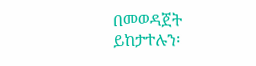በመወዳጀት ይከታተሉን፡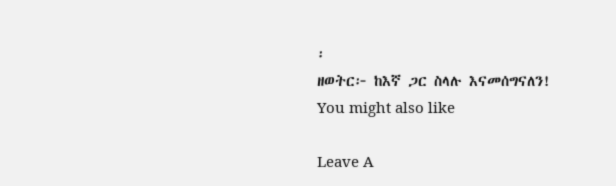፡
ዘወትር፦ ከእኛ ጋር ስላሉ እናመሰግናለን!
You might also like

Leave A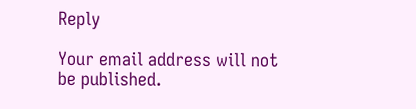Reply

Your email address will not be published.